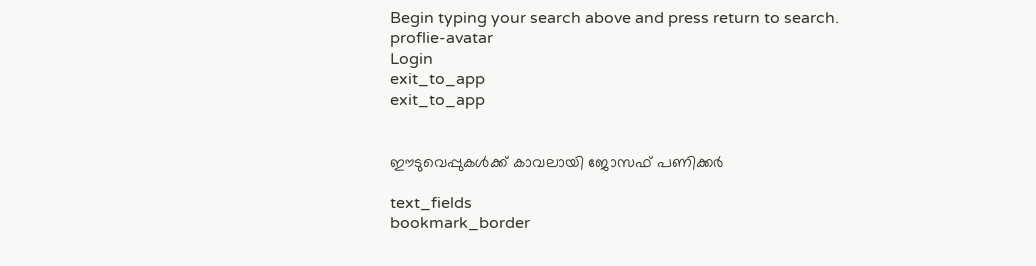Begin typing your search above and press return to search.
proflie-avatar
Login
exit_to_app
exit_to_app


ഈടുവെപ്പുകള്‍ക്ക് കാവലായി ജോസഫ് പണിക്കര്‍

text_fields
bookmark_border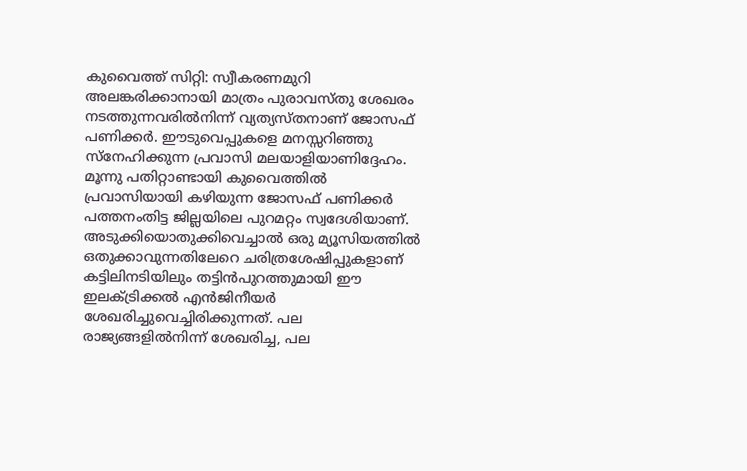കുവൈത്ത് സിറ്റി: സ്വീകരണമുറി അലങ്കരിക്കാനായി മാത്രം പുരാവസ്തു ശേഖരം നടത്തുന്നവരില്‍നിന്ന് വ്യത്യസ്തനാണ് ജോസഫ് പണിക്കര്‍. ഈടുവെപ്പുകളെ മനസ്സറിഞ്ഞു സ്നേഹിക്കുന്ന പ്രവാസി മലയാളിയാണിദ്ദേഹം. മൂന്നു പതിറ്റാണ്ടായി കുവൈത്തില്‍ പ്രവാസിയായി കഴിയുന്ന ജോസഫ് പണിക്കര്‍ പത്തനംതിട്ട ജില്ലയിലെ പുറമറ്റം സ്വദേശിയാണ്. അടുക്കിയൊതുക്കിവെച്ചാല്‍ ഒരു മ്യൂസിയത്തില്‍ ഒതുക്കാവുന്നതിലേറെ ചരിത്രശേഷിപ്പുകളാണ് കട്ടിലിനടിയിലും തട്ടിന്‍പുറത്തുമായി ഈ ഇലക്ട്രിക്കല്‍ എന്‍ജിനീയര്‍ ശേഖരിച്ചുവെച്ചിരിക്കുന്നത്. പല രാജ്യങ്ങളില്‍നിന്ന് ശേഖരിച്ച, പല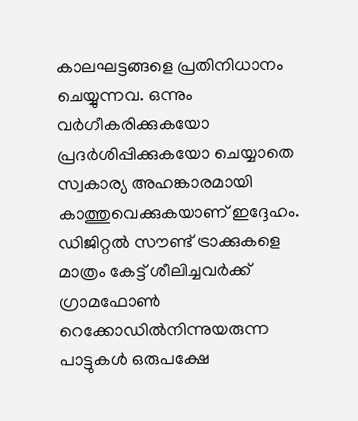കാലഘട്ടങ്ങളെ പ്രതിനിധാനം ചെയ്യുന്നവ. ഒന്നും വര്‍ഗീകരിക്കുകയോ പ്രദര്‍ശിപ്പിക്കുകയോ ചെയ്യാതെ സ്വകാര്യ അഹങ്കാരമായി കാത്തുവെക്കുകയാണ് ഇദ്ദേഹം. ഡിജിറ്റല്‍ സൗണ്ട് ട്രാക്കുകളെ മാത്രം കേട്ട് ശീലിച്ചവര്‍ക്ക് ഗ്രാമഫോണ്‍ റെക്കോഡില്‍നിന്നുയരുന്ന പാട്ടുകള്‍ ഒരുപക്ഷേ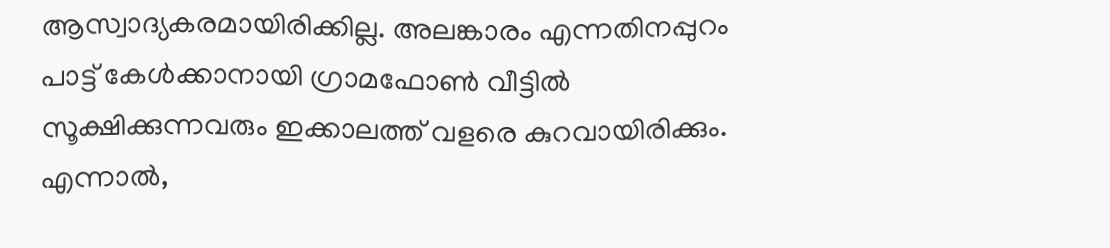ആസ്വാദ്യകരമായിരിക്കില്ല. അലങ്കാരം എന്നതിനപ്പുറം പാട്ട് കേള്‍ക്കാനായി ഗ്രാമഫോണ്‍ വീട്ടില്‍ സൂക്ഷിക്കുന്നവരും ഇക്കാലത്ത് വളരെ കുറവായിരിക്കും.
എന്നാല്‍,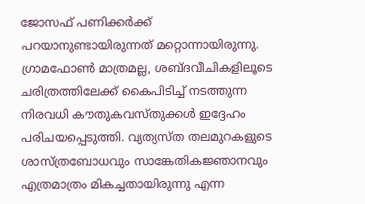ജോസഫ് പണിക്കര്‍ക്ക് പറയാനുണ്ടായിരുന്നത് മറ്റൊന്നായിരുന്നു. ഗ്രാമഫോണ്‍ മാത്രമല്ല, ശബ്ദവീചികളിലൂടെ ചരിത്രത്തിലേക്ക് കൈപിടിച്ച് നടത്തുന്ന നിരവധി കൗതുകവസ്തുക്കള്‍ ഇദ്ദേഹം പരിചയപ്പെടുത്തി. വ്യത്യസ്ത തലമുറകളുടെ ശാസ്ത്രബോധവും സാങ്കേതികജ്ഞാനവും എത്രമാത്രം മികച്ചതായിരുന്നു എന്ന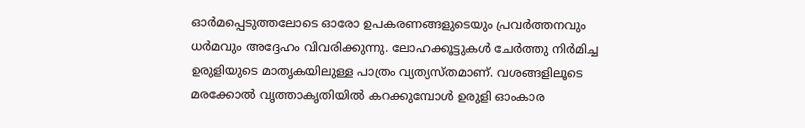ഓര്‍മപ്പെടുത്തലോടെ ഓരോ ഉപകരണങ്ങളുടെയും പ്രവര്‍ത്തനവും ധര്‍മവും അദ്ദേഹം വിവരിക്കുന്നു. ലോഹക്കൂട്ടുകള്‍ ചേര്‍ത്തു നിര്‍മിച്ച ഉരുളിയുടെ മാതൃകയിലുള്ള പാത്രം വ്യത്യസ്തമാണ്. വശങ്ങളിലൂടെ മരക്കോല്‍ വൃത്താകൃതിയില്‍ കറക്കുമ്പോള്‍ ഉരുളി ഓംകാര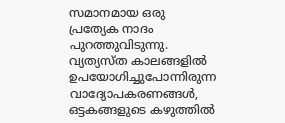സമാനമായ ഒരു പ്രത്യേക നാദം പുറത്തുവിടുന്നു.
വ്യത്യസ്ത കാലങ്ങളില്‍ ഉപയോഗിച്ചുപോന്നിരുന്ന വാദ്യോപകരണങ്ങള്‍, ഒട്ടകങ്ങളുടെ കഴുത്തില്‍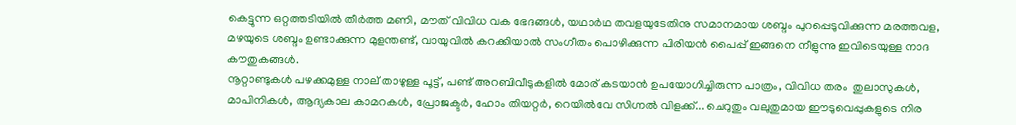കെട്ടുന്ന ഒറ്റത്തടിയില്‍ തീര്‍ത്ത മണി, മൗത് വിവിധ വക ഭേദങ്ങള്‍, യഥാര്‍ഥ തവളയുടേതിനു സമാനമായ ശബ്ദം പുറപ്പെടുവിക്കുന്ന മരത്തവള, മഴയുടെ ശബ്ദം ഉണ്ടാക്കുന്ന മുളന്തണ്ട്, വായുവില്‍ കറക്കിയാല്‍ സംഗീതം പൊഴിക്കുന്ന പിരിയന്‍ പൈപ്പ് ഇങ്ങനെ നീളുന്നു ഇവിടെയുള്ള നാദ കൗതുകങ്ങള്‍.
നൂറ്റാണ്ടുകള്‍ പഴക്കമുള്ള നാല് താഴുള്ള പൂട്ട്, പണ്ട് അറബിവീടുകളില്‍ മോര് കടയാന്‍ ഉപയോഗിച്ചിരുന്ന പാത്രം, വിവിധ തരം  തുലാസുകള്‍, മാപിനികള്‍, ആദ്യകാല കാമറകള്‍, പ്രോജക്ടര്‍, ഹോം തിയറ്റര്‍, റെയില്‍വേ സിഗ്നല്‍ വിളക്ക്... ചെറുതും വലുതുമായ ഈടുവെപ്പുകളുടെ നിര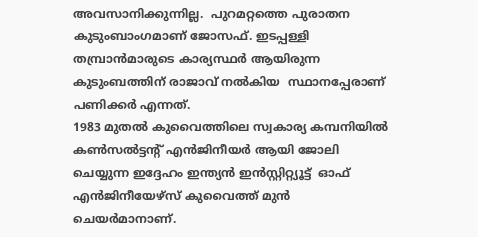അവസാനിക്കുന്നില്ല.  പുറമറ്റത്തെ പുരാതന കുടുംബാംഗമാണ് ജോസഫ്. ഇടപ്പള്ളി തമ്പ്രാന്‍മാരുടെ കാര്യസ്ഥര്‍ ആയിരുന്ന കുടുംബത്തിന് രാജാവ് നല്‍കിയ  സ്ഥാനപ്പേരാണ് പണിക്കര്‍ എന്നത്.
1983 മുതല്‍ കുവൈത്തിലെ സ്വകാര്യ കമ്പനിയില്‍ കണ്‍സല്‍ട്ടന്‍റ് എന്‍ജിനീയര്‍ ആയി ജോലി ചെയ്യുന്ന ഇദ്ദേഹം ഇന്ത്യന്‍ ഇന്‍സ്റ്റിറ്റ്യൂട്ട്  ഓഫ് എന്‍ജിനീയേഴ്സ് കുവൈത്ത് മുന്‍ ചെയര്‍മാനാണ്.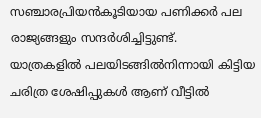സഞ്ചാരപ്രിയന്‍കൂടിയായ പണിക്കര്‍ പല രാജ്യങ്ങളും സന്ദര്‍ശിച്ചിട്ടുണ്ട്.
യാത്രകളില്‍ പലയിടങ്ങില്‍നിന്നായി കിട്ടിയ ചരിത്ര ശേഷിപ്പുകള്‍ ആണ് വീട്ടില്‍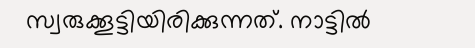സ്വരുക്കൂട്ടിയിരിക്കുന്നത്. നാട്ടില്‍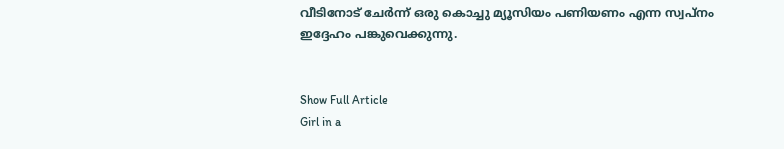വീടിനോട് ചേര്‍ന്ന് ഒരു കൊച്ചു മ്യൂസിയം പണിയണം എന്ന സ്വപ്നം ഇദ്ദേഹം പങ്കുവെക്കുന്നു.


Show Full Article
Girl in a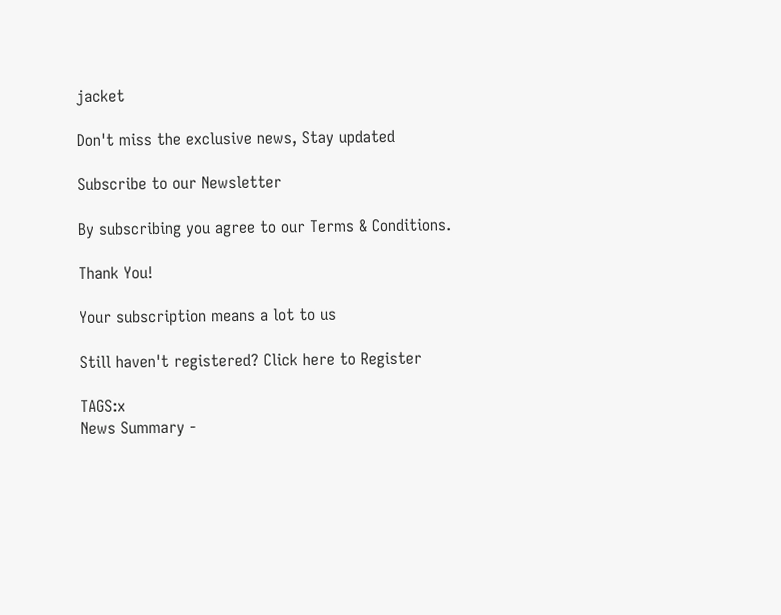jacket

Don't miss the exclusive news, Stay updated

Subscribe to our Newsletter

By subscribing you agree to our Terms & Conditions.

Thank You!

Your subscription means a lot to us

Still haven't registered? Click here to Register

TAGS:x
News Summary -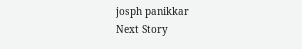josph panikkar
Next Story